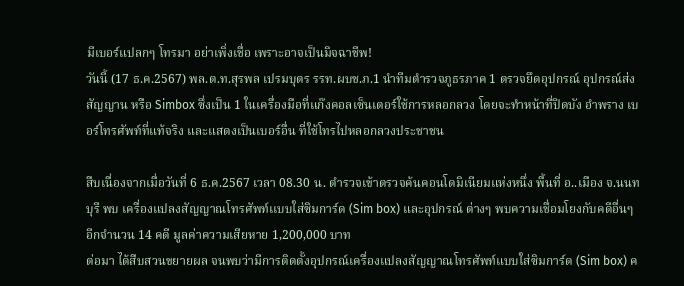มีเบอร์แปลกๆ โทรมา อย่าเพิ่งเชื่อ เพราะอาจเป็นมิจฉาชีพ!
วันนี้ (17 ธ.ค.2567) พล.ต.ท.สุรพล เปรมบุตร รรท.ผบช.ภ.1 นำทีมตำรวจภูธรภาค 1 ตรวจยึดอุปกรณ์ อุปกรณ์ส่งสัญญาน หรือ Simbox ซึ่งเป็น 1 ในเครื่องมือที่แก๊งคอลเซ็นเตอร์ใช้การหลอกลวง โดยจะทำหน้าที่ปิดบัง อำพราง เบอร์โทรศัพท์ที่แท้จริง และแสดงเป็นเบอร์อื่น ที่ใช้โทรไปหลอกลวงประชาชน

สืบเนื่องจากเมื่อวันที่ 6 ธ.ค.2567 เวลา 08.30 น. ตำรวจเข้าตรวจค้นคอนโดมิเนียมแห่งหนึ่ง พื้นที่ อ..เมือง จ.นนทบุรี พบ เครื่องแปลงสัญญาณโทรศัพท์เเบบใส่ซิมการ์ด (Sim box) และอุปกรณ์ ต่างๆ พบความเชื่อมโยงกับคดีอื่นๆ อีกจำนวน 14 คดี มูลค่าความเสียหาย 1,200,000 บาท
ต่อมา ได้สืบสวนขยายผล จนพบว่ามีการติดตั้งอุปกรณ์เครื่องแปลงสัญญาณโทรศัพท์แบบใส่ซิมการ์ด (Sim box) ค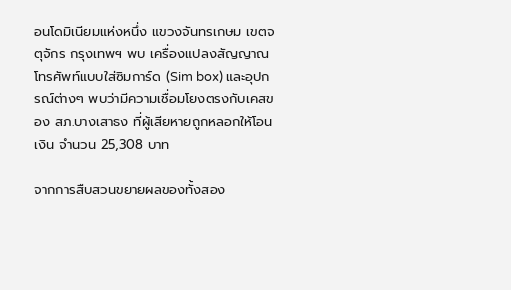อนโดมิเนียมแห่งหนึ่ง แขวงจันทรเกษม เขตจตุจักร กรุงเทพฯ พบ เครื่องแปลงสัญญาณโทรศัพท์แบบใส่ซิมการ์ด (Sim box) และอุปกรณ์ต่างๆ พบว่ามีความเชื่อมโยงตรงกับเคสของ สภ.บางเสาธง ที่ผู้เสียหายถูกหลอกให้โอนเงิน จำนวน 25,308 บาท

จากการสืบสวนขยายผลของทั้งสอง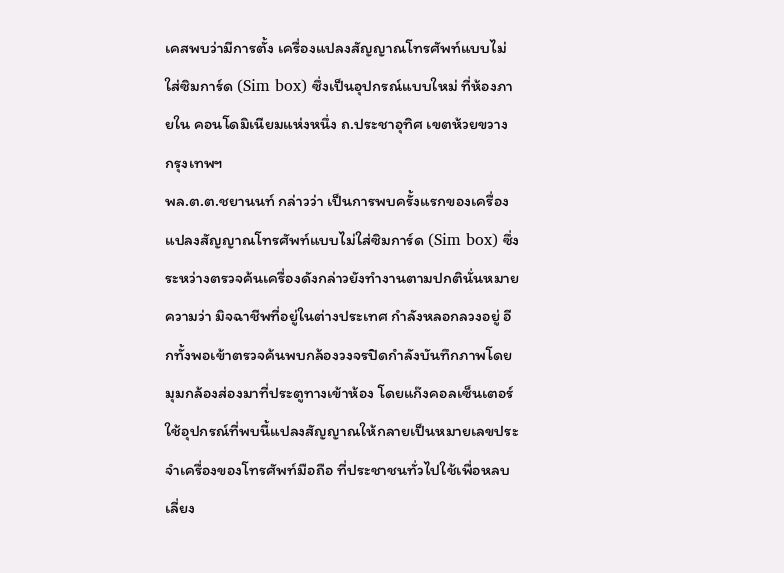เคสพบว่ามีการตั้ง เครื่องแปลงสัญญาณโทรศัพท์แบบไม่ใส่ซิมการ์ด (Sim box) ซึ่งเป็นอุปกรณ์แบบใหม่ ที่ห้องภายใน คอนโดมิเนียมแห่งหนึ่ง ถ.ประชาอุทิศ เขตห้วยขวาง กรุงเทพฯ
พล.ต.ต.ชยานนท์ กล่าวว่า เป็นการพบครั้งแรกของเครื่องแปลงสัญญาณโทรศัพท์แบบไม่ใส่ซิมการ์ด (Sim box) ซึ่งระหว่างตรวจค้นเครื่องดังกล่าวยังทำงานตามปกตินั่นหมายความว่า มิจฉาชีพที่อยู่ในต่างประเทศ กำลังหลอกลวงอยู่ อีกทั้งพอเข้าตรวจค้นพบกล้องวงจรปิดกำลังบันทึกภาพโดยมุมกล้องส่องมาที่ประตูทางเข้าห้อง โดยแก๊งคอลเซ็นเตอร์ใช้อุปกรณ์ที่พบนี้แปลงสัญญาณให้กลายเป็นหมายเลขประจำเครื่องของโทรศัพท์มือถือ ที่ประชาชนทั่วไปใช้เพื่อหลบเลี่ยง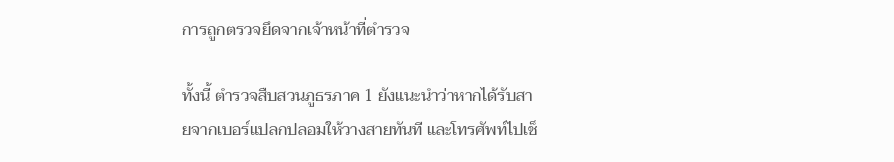การถูกตรวจยึดจากเจ้าหน้าที่ตำรวจ

ทั้งนี้ ตำรวจสืบสวนภูธรภาค 1 ยังแนะนำว่าหากได้รับสายจากเบอร์แปลกปลอมให้วางสายทันที และโทรศัพท์ไปเช็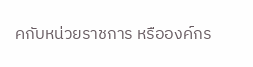คกับหน่วยราชการ หรือองค์กร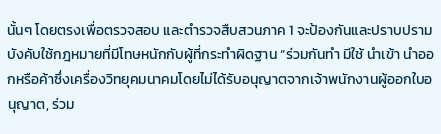นั้นๆ โดยตรงเพื่อตรวจสอบ และตำรวจสืบสวนภาค 1 จะป้องกันและปราบปราม บังคับใช้กฎหมายที่มีโทษหนักกับผู้ที่กระทำผิดฐาน “ร่วมกันทำ มีใช้ นำเข้า นำออกหรือค้าซึ่งเครื่องวิทยุคมนาคมโดยไม่ได้รับอนุญาตจากเจ้าพนักงานผู้ออกใบอนุญาต, ร่วม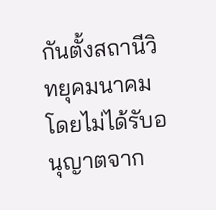กันตั้งสถานีวิทยุคมนาคมโดยไม่ได้รับอนุญาตจาก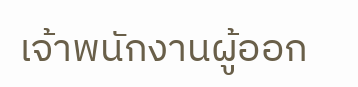เจ้าพนักงานผู้ออก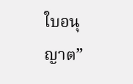ใบอนุญาต”